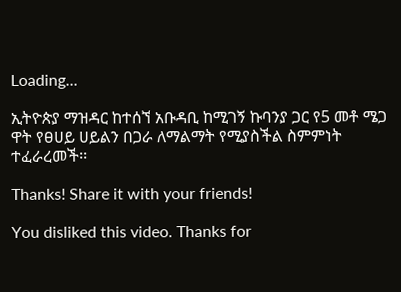Loading...

ኢትዮጵያ ማዝዳር ከተሰኘ አቡዳቢ ከሚገኝ ኩባንያ ጋር የ5 መቶ ሜጋ ዋት የፀሀይ ሀይልን በጋራ ለማልማት የሚያስችል ስምምነት ተፈራረመች፡፡

Thanks! Share it with your friends!

You disliked this video. Thanks for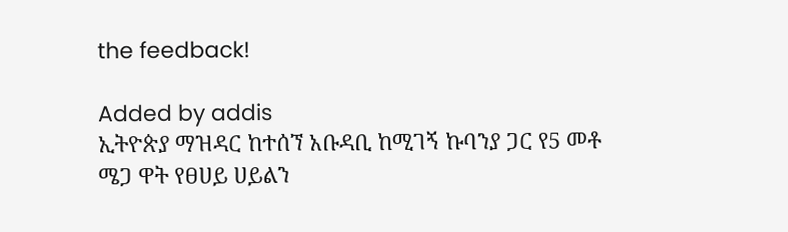the feedback!

Added by addis
ኢትዮጵያ ማዝዳር ከተሰኘ አቡዳቢ ከሚገኝ ኩባንያ ጋር የ5 መቶ ሜጋ ዋት የፀሀይ ሀይልን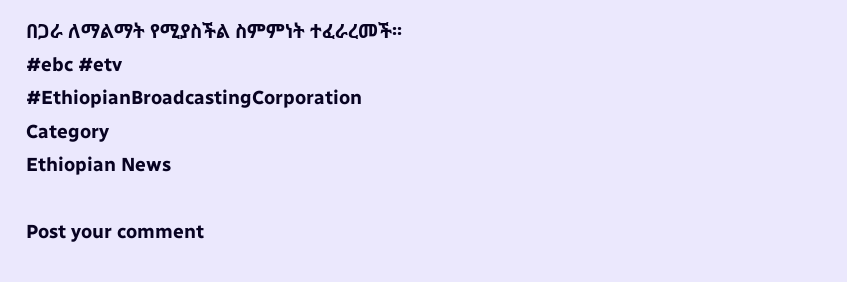በጋራ ለማልማት የሚያስችል ስምምነት ተፈራረመች፡፡
#ebc #etv
#EthiopianBroadcastingCorporation
Category
Ethiopian News

Post your comment